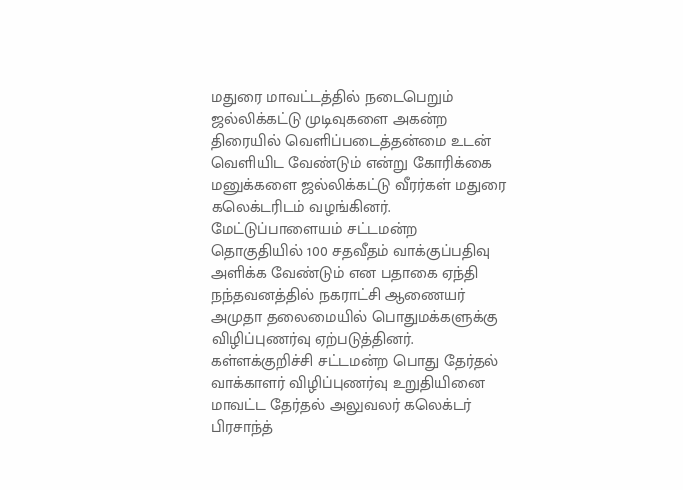மதுரை மாவட்டத்தில் நடைபெறும் ஜல்லிக்கட்டு முடிவுகளை அகன்ற திரையில் வெளிப்படைத்தன்மை உடன் வெளியிட வேண்டும் என்று கோரிக்கை மனுக்களை ஜல்லிக்கட்டு வீரர்கள் மதுரை கலெக்டரிடம் வழங்கினர்.
மேட்டுப்பாளையம் சட்டமன்ற தொகுதியில் 100 சதவீதம் வாக்குப்பதிவு அளிக்க வேண்டும் என பதாகை ஏந்தி நந்தவனத்தில் நகராட்சி ஆணையர் அமுதா தலைமையில் பொதுமக்களுக்கு விழிப்புணர்வு ஏற்படுத்தினர்.
கள்ளக்குறிச்சி சட்டமன்ற பொது தேர்தல் வாக்காளர் விழிப்புணர்வு உறுதியினை மாவட்ட தேர்தல் அலுவலர் கலெக்டர் பிரசாந்த்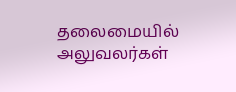தலைமையில் அலுவலர்கள்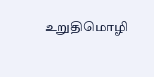உறுதிமொழி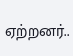ஏற்றனர்..